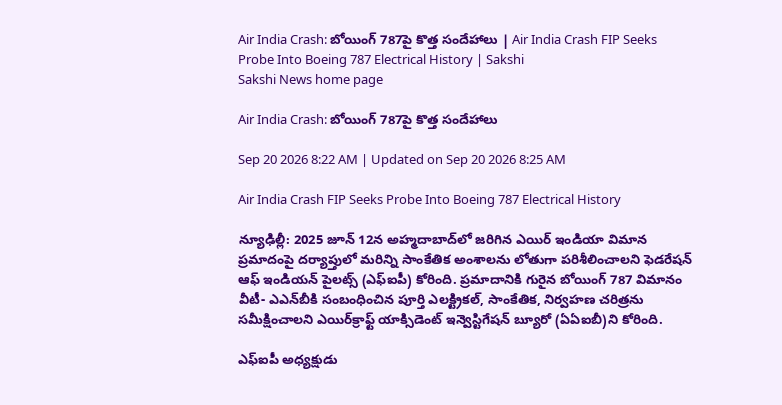Air India Crash: బోయింగ్‌ 787పై కొత్త సందేహాలు | Air India Crash FIP Seeks Probe Into Boeing 787 Electrical History | Sakshi
Sakshi News home page

Air India Crash: బోయింగ్‌ 787పై కొత్త సందేహాలు

Sep 20 2026 8:22 AM | Updated on Sep 20 2026 8:25 AM

Air India Crash FIP Seeks Probe Into Boeing 787 Electrical History

న్యూఢిల్లీ: 2025 జూన్‌ 12న అహ్మదాబాద్‌లో జరిగిన ఎయిర్‌ ఇండియా విమాన ప్రమాదంపై దర్యాప్తులో మరిన్ని సాంకేతిక అంశాలను లోతుగా పరిశీలించాలని ఫెడరేషన్‌ ఆఫ్‌ ఇండియన్‌ పైలట్స్‌ (ఎఫ్‌ఐపీ) కోరింది. ప్రమాదానికి గురైన బోయింగ్‌ 787 విమానం వీటీ- ఎఎన్‌బీకి సంబంధించిన పూర్తి ఎలక్ట్రికల్‌, సాంకేతిక, నిర్వహణ చరిత్రను సమీక్షించాలని ఎయిర్‌క్రాఫ్ట్‌ యాక్సిడెంట్‌ ఇన్వెస్టిగేషన్‌ బ్యూరో (ఏఏఐబీ)ని కోరింది.

ఎఫ్‌ఐపీ అధ్యక్షుడు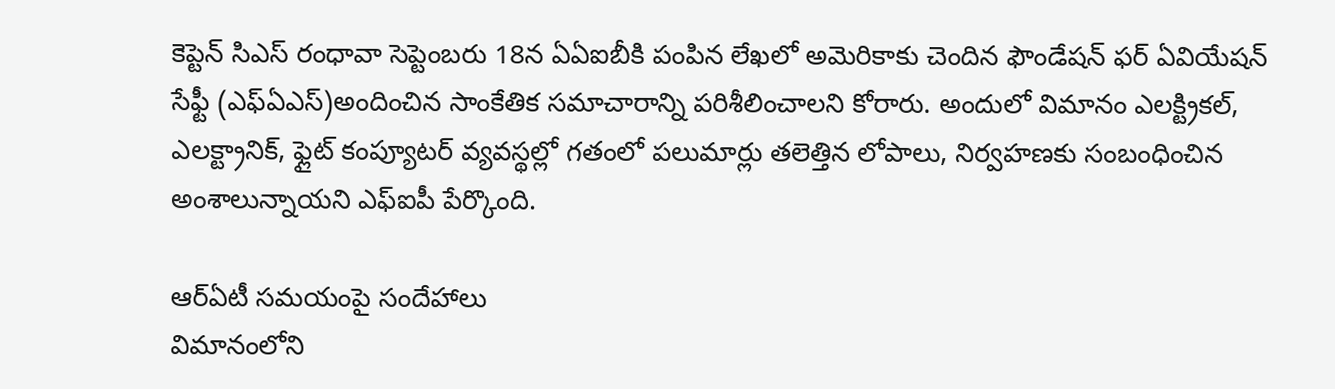కెప్టెన్‌ సిఎస్‌ రంధావా సెప్టెంబరు 18న ఏఏఐబీకి పంపిన లేఖలో అమెరికాకు చెందిన ఫౌండేషన్‌ ఫర్‌ ఏవియేషన్‌ సేఫ్టీ (ఎఫ్‌ఏఎస్‌)అందించిన సాంకేతిక సమాచారాన్ని పరిశీలించాలని కోరారు. అందులో విమానం ఎలక్ట్రికల్‌, ఎలక్ట్రానిక్‌, ఫ్లైట్‌ కంప్యూటర్‌ వ్యవస్థల్లో గతంలో పలుమార్లు తలెత్తిన లోపాలు, నిర్వహణకు సంబంధించిన అంశాలున్నాయని ఎఫ్‌ఐపీ పేర్కొంది.

ఆర్‌ఏటీ సమయంపై సందేహాలు
విమానంలోని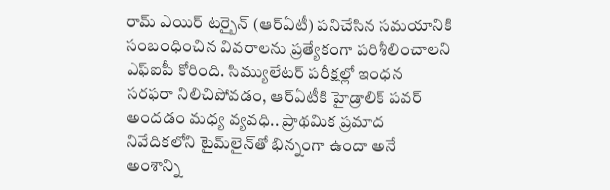రామ్‌ ఎయిర్‌ టర్బైన్‌ (ఆర్‌ఏటీ) పనిచేసిన సమయానికి సంబంధించిన వివరాలను ప్రత్యేకంగా పరిశీలించాలని ఎఫ్‌ఐపీ కోరింది. సిమ్యులేటర్‌ పరీక్షల్లో ఇంధన సరఫరా నిలిచిపోవడం, ఆర్‌ఏటీకి హైడ్రాలిక్‌ పవర్‌ అందడం మధ్య వ్యవధి.. ప్రాథమిక ప్రమాద నివేదికలోని టైమ్‌లైన్‌తో భిన్నంగా ఉందా అనే అంశాన్ని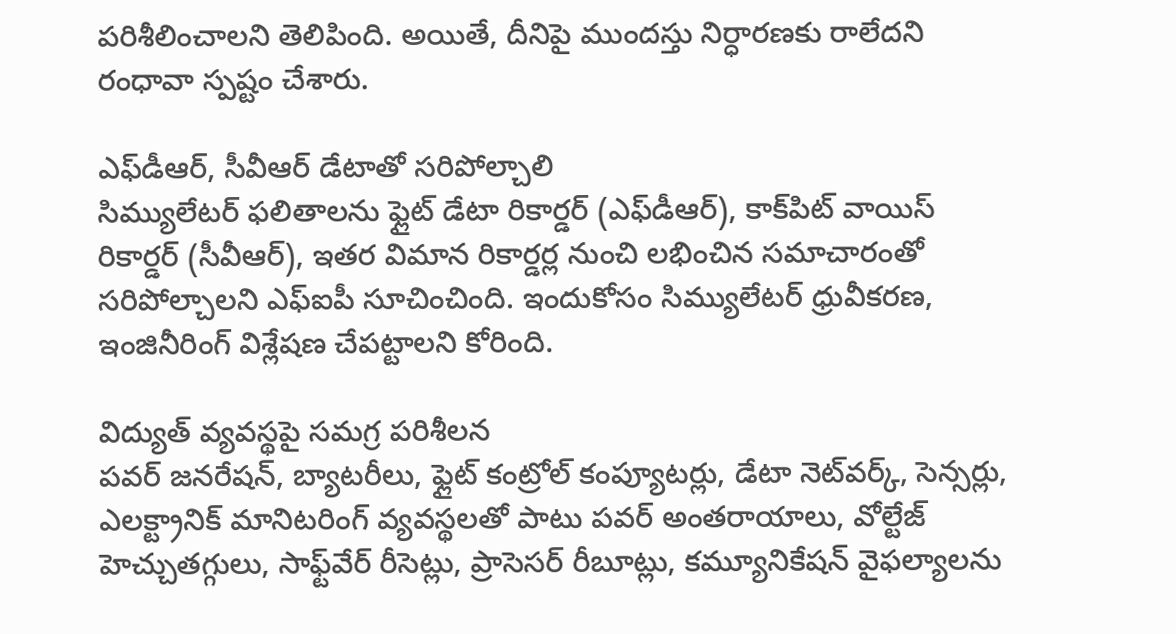పరిశీలించాలని తెలిపింది. అయితే, దీనిపై ముందస్తు నిర్ధారణకు రాలేదని రంధావా స్పష్టం చేశారు.

ఎఫ్‌డీఆర్‌, సీవీఆర్‌ డేటాతో సరిపోల్చాలి
సిమ్యులేటర్‌ ఫలితాలను ఫ్లైట్‌ డేటా రికార్డర్‌ (ఎఫ్‌డీఆర్‌), కాక్‌పిట్‌ వాయిస్‌ రికార్డర్‌ (సీవీఆర్‌), ఇతర విమాన రికార్డర్ల నుంచి లభించిన సమాచారంతో సరిపోల్చాలని ఎఫ్‌ఐపీ సూచించింది. ఇందుకోసం సిమ్యులేటర్‌ ధ్రువీకరణ, ఇంజినీరింగ్‌ విశ్లేషణ చేపట్టాలని కోరింది.

విద్యుత్‌ వ్యవస్థపై సమగ్ర పరిశీలన
పవర్‌ జనరేషన్‌, బ్యాటరీలు, ఫ్లైట్‌ కంట్రోల్‌ కంప్యూటర్లు, డేటా నెట్‌వర్క్‌, సెన్సర్లు, ఎలక్ట్రానిక్‌ మానిటరింగ్‌ వ్యవస్థలతో పాటు పవర్‌ అంతరాయాలు, వోల్టేజ్‌ హెచ్చుతగ్గులు, సాఫ్ట్‌వేర్‌ రీసెట్లు, ప్రాసెసర్‌ రీబూట్లు, కమ్యూనికేషన్‌ వైఫల్యాలను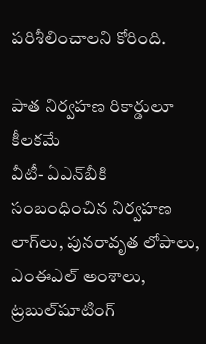పరిశీలించాలని కోరింది.

పాత నిర్వహణ రికార్డులూ కీలకమే
వీటీ- ఏఎన్‌బీకి సంబంధించిన నిర్వహణ లాగ్‌లు, పునరావృత లోపాలు, ఎంఈఎల్‌ అంశాలు, ట్రబుల్‌షూటింగ్‌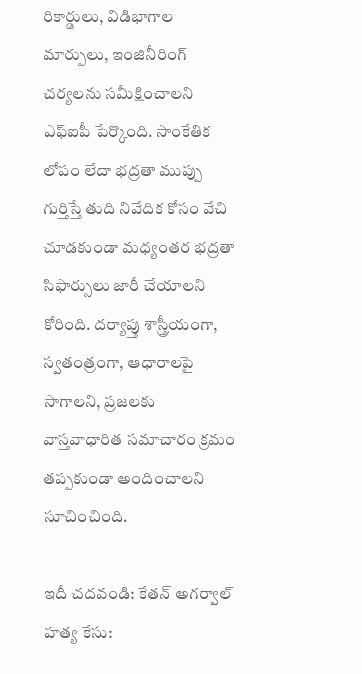రికార్డులు, విడిభాగాల మార్పులు, ఇంజినీరింగ్‌ చర్యలను సమీక్షించాలని ఎఫ్‌ఐపీ పేర్కొంది. సాంకేతిక లోపం లేదా భద్రతా ముప్పు గుర్తిస్తే తుది నివేదిక కోసం వేచి చూడకుండా మధ్యంతర భద్రతా సిఫార్సులు జారీ చేయాలని కోరింది. దర్యాప్తు శాస్త్రీయంగా, స్వతంత్రంగా, ఆధారాలపై సాగాలని, ప్రజలకు వాస్తవాధారిత సమాచారం క్రమం తప్పకుండా అందించాలని సూచించింది.

ఇదీ చదవండి: కేతన్ అగర్వాల్ హత్య కేసు: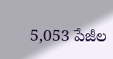5,053 పేజీల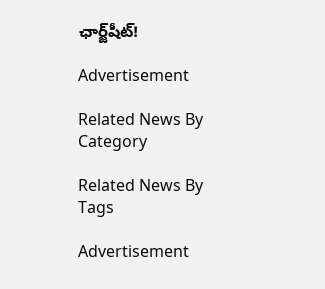ఛార్జ్‌షీట్!

Advertisement

Related News By Category

Related News By Tags

Advertisement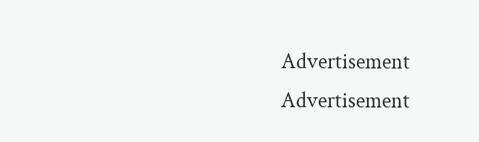Advertisement
Advertisement